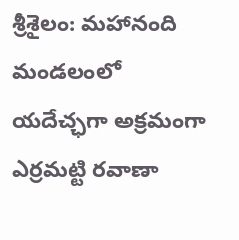శ్రీశైలం: మహానంది మండలంలో యదేచ్ఛగా అక్రమంగా ఎర్రమట్టి రవాణా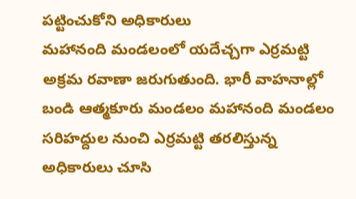పట్టించుకోని అధికారులు
మహానంది మండలంలో యదేచ్చగా ఎర్రమట్టి అక్రమ రవాణా జరుగుతుంది. భారీ వాహనాల్లో బండి ఆత్మకూరు మండలం మహానంది మండలం సరిహద్దుల నుంచి ఎర్రమట్టి తరలిస్తున్న అధికారులు చూసి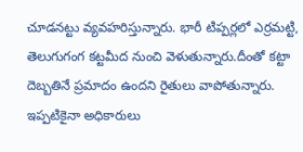చూడనట్టు వ్యవహరిస్తున్నారు. భారీ టిప్పర్లలో ఎర్రమట్టి, తెలుగుగంగ కట్టమీద నుంచి వెళుతున్నారు.దీంతో కట్టా దెబ్బతినే ప్రమాదం ఉందని రైతులు వాపోతున్నారు. ఇప్పటికైనా అధికారులు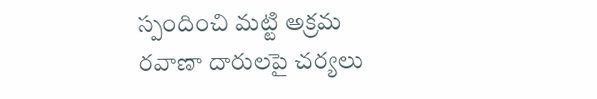స్పందించి మట్టి అక్రమ రవాణా దారులపై చర్యలు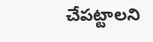చేపట్టాలని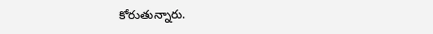కోరుతున్నారు.